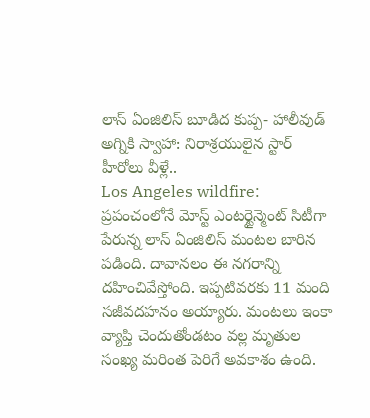లాస్ ఏంజిలిస్ బూడిద కుప్ప- హాలీవుడ్ అగ్నికి స్వాహా: నిరాశ్రయులైన స్టార్ హీరోలు వీళ్లే..
Los Angeles wildfire: ప్రపంచంలోనే మోస్ట్ ఎంటర్టైన్మెంట్ సిటీగా పేరున్న లాస్ ఏంజిలిస్ మంటల బారిన పడింది. దావానలం ఈ నగరాన్ని దహించివేస్తోంది. ఇప్పటివరకు 11 మంది సజీవదహనం అయ్యారు. మంటలు ఇంకా వ్యాప్తి చెందుతోండటం వల్ల మృతుల సంఖ్య మరింత పెరిగే అవకాశం ఉంది.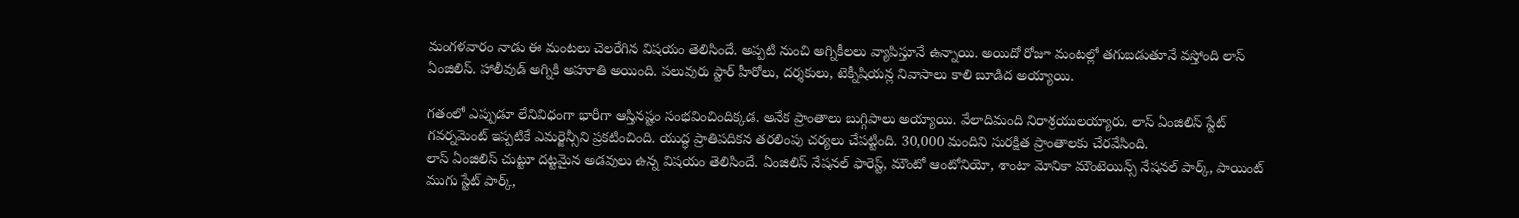మంగళవారం నాడు ఈ మంటలు చెలరేగిన విషయం తెలిసిందే. అప్పటి నుంచి అగ్నికీలలు వ్యాపిస్తూనే ఉన్నాయి. అయిదో రోజూ మంటల్లో తగుబడుతూనే వస్తోంది లాస్ ఏంజిలిస్. హాలీవుడ్ అగ్నికి అహూతి అయింది. పలువురు స్టార్ హీరోలు, దర్శకులు, టెక్నీషియన్ల నివాసాలు కాలి బూడిద అయ్యాయి.

గతంలో ఎప్పుడూ లేనివిధంగా భారీగా ఆస్తినష్టం సంభవించిందిక్కడ. అనేక ప్రాంతాలు బుగ్గిపాలు అయ్యాయి. వేలాదిమంది నిరాశ్రయులయ్యారు. లాస్ ఏంజిలిస్ స్టేట్ గవర్నమెంట్ ఇప్పటికే ఎమర్జెన్సీని ప్రకటించింది. యుద్ధ ప్రాతిపదికన తరలింపు చర్యలు చేపట్టింది. 30,000 మందిని సురక్షిత ప్రాంతాలకు చేరవేసింది.
లాస్ ఏంజిలిస్ చుట్టూ దట్టమైన అడవులు ఉన్న విషయం తెలిసిందే. ఏంజిలిస్ నేషనల్ ఫారెస్ట్, మౌంటో ఆంటోనియో, శాంటా మోనికా మౌంటెయిన్స్ నేషనల్ పార్క్, పాయింట్ ముగు స్టేట్ పార్క్,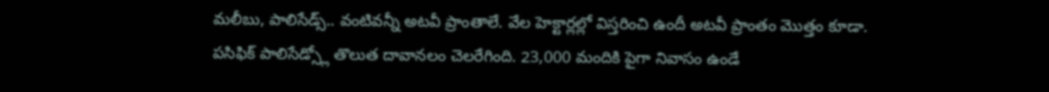మలీబు, పాలిసేడ్స్.. వంటివన్నీ అటవీ ప్రాంతాలే. వేల హెక్టార్లల్లో విస్తరించి ఉందీ అటవీ ప్రాంతం మొత్తం కూడా.
పసిఫిక్ పాలిసేడ్స్లో తొలుత దావానలం చెలరేగింది. 23,000 మందికి పైగా నివాసం ఉండే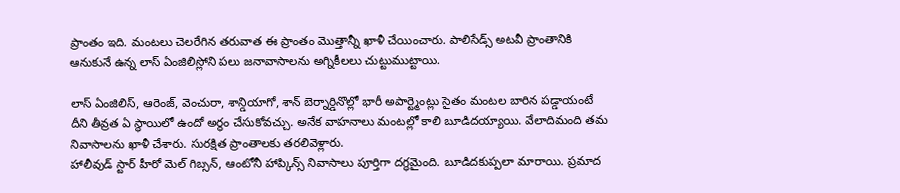ప్రాంతం ఇది. మంటలు చెలరేగిన తరువాత ఈ ప్రాంతం మొత్తాన్నీ ఖాళీ చేయించారు. పాలిసేడ్స్ అటవీ ప్రాంతానికి ఆనుకునే ఉన్న లాస్ ఏంజిలిస్లోని పలు జనావాసాలను అగ్నికీలలు చుట్టుముట్టాయి.

లాస్ ఏంజిలిస్, ఆరెంజ్, వెంచురా, శాన్డియాగో, శాన్ బెర్నార్డినొల్లో భారీ అపార్ట్మెంట్లు సైతం మంటల బారిన పడ్డాయంటే దీని తీవ్రత ఏ స్థాయిలో ఉందో అర్థం చేసుకోవచ్చు. అనేక వాహనాలు మంటల్లో కాలి బూడిదయ్యాయి. వేలాదిమంది తమ నివాసాలను ఖాళీ చేశారు. సురక్షిత ప్రాంతాలకు తరలివెళ్లారు.
హాలీవుడ్ స్టార్ హీరో మెల్ గిబ్సన్, ఆంటోనీ హాప్కిన్స్ నివాసాలు పూర్తిగా దగ్ధమైంది. బూడిదకుప్పలా మారాయి. ప్రమాద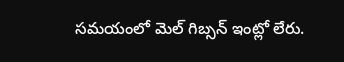సమయంలో మెల్ గిబ్సన్ ఇంట్లో లేరు.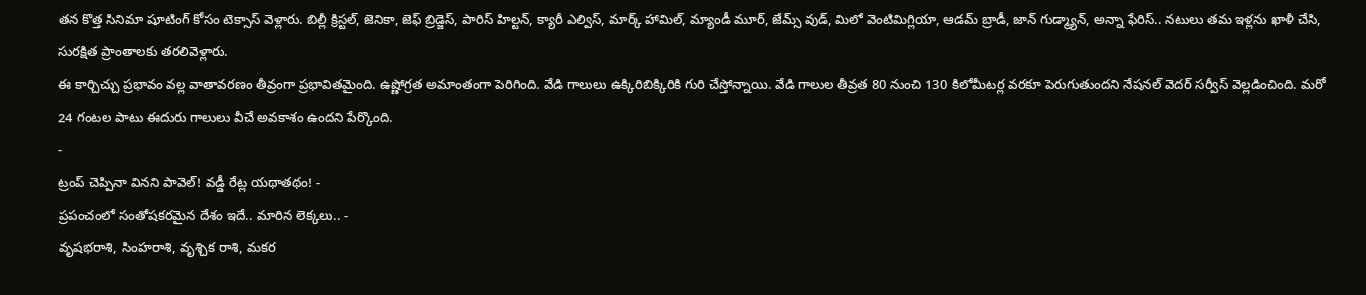తన కొత్త సినిమా షూటింగ్ కోసం టెక్సాస్ వెళ్లారు. బిల్లీ క్రిస్టల్, జెనికా, జెఫ్ బ్రిడ్జెస్, పారిస్ హిల్టన్, క్యారీ ఎల్విస్, మార్క్ హామిల్, మ్యాండీ మూర్, జేమ్స్ వుడ్, మిలో వెంటిమిగ్లియా, ఆడమ్ బ్రాడీ, జాన్ గుడ్మ్యాన్, అన్నా ఫేరిస్.. నటులు తమ ఇళ్లను ఖాళీ చేసి, సురక్షిత ప్రాంతాలకు తరలివెళ్లారు.
ఈ కార్చిచ్చు ప్రభావం వల్ల వాతావరణం తీవ్రంగా ప్రభావితమైంది. ఉష్ణోగ్రత అమాంతంగా పెరిగింది. వేడి గాలులు ఉక్కిరిబిక్కిరికి గురి చేస్తోన్నాయి. వేడి గాలుల తీవ్రత 80 నుంచి 130 కిలోమీటర్ల వరకూ పెరుగుతుందని నేషనల్ వెదర్ సర్వీస్ వెల్లడించింది. మరో 24 గంటల పాటు ఈదురు గాలులు వీచే అవకాశం ఉందని పేర్కొంది.
-
ట్రంప్ చెప్పినా వినని పావెల్! వడ్డీ రేట్ల యథాతథం! -
ప్రపంచంలో సంతోషకరమైన దేశం ఇదే.. మారిన లెక్కలు.. -
వృషభరాశి, సింహరాశి, వృశ్చిక రాశి, మకర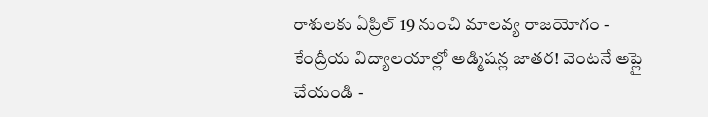రాశులకు ఏప్రిల్ 19 నుంచి మాలవ్య రాజయోగం -
కేంద్రీయ విద్యాలయాల్లో అడ్మిషన్ల జాతర! వెంటనే అప్లై చేయండి -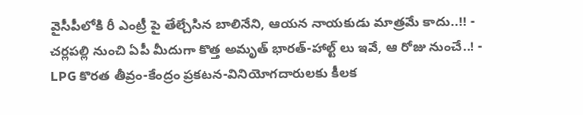వైసీపీలోకి రీ ఎంట్రీ పై తేల్చేసిన బాలినేని, ఆయన నాయకుడు మాత్రమే కాదు..!! -
చర్లపల్లి నుంచి ఏపీ మీదుగా కొత్త అమృత్ భారత్-హాల్ట్ లు ఇవే, ఆ రోజు నుంచే..! -
LPG కొరత తీవ్రం-కేంద్రం ప్రకటన-వినియోగదారులకు కీలక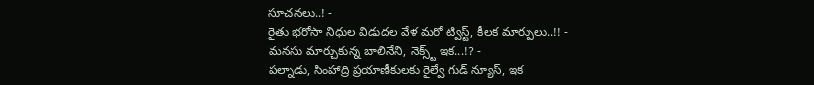సూచనలు..! -
రైతు భరోసా నిధుల విడుదల వేళ మరో ట్విస్ట్, కీలక మార్పులు..!! -
మనసు మార్చుకున్న బాలినేని, నెక్స్ట్ ఇక...!? -
పల్నాడు, సింహాద్రి ప్రయాణీకులకు రైల్వే గుడ్ న్యూస్, ఇక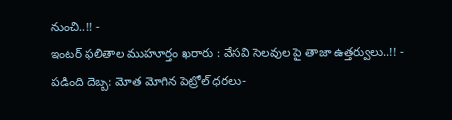నుంచి..!! -
ఇంటర్ ఫలితాల ముహూర్తం ఖరారు : వేసవి సెలవుల పై తాజా ఉత్తర్వులు..!! -
పడింది దెబ్బ: మోత మోగిన పెట్రోల్ ధరలు-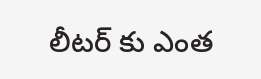లీటర్ కు ఎంత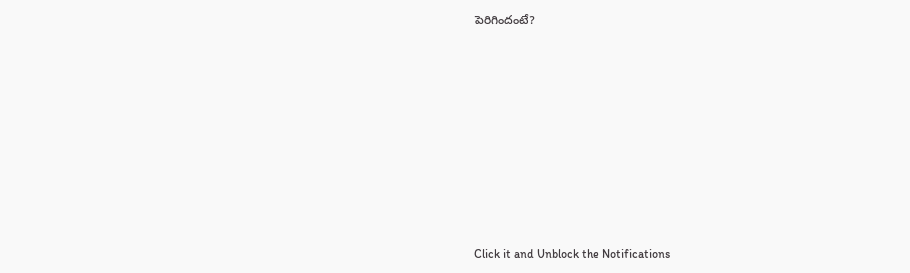పెరిగిందంటే?












Click it and Unblock the Notifications